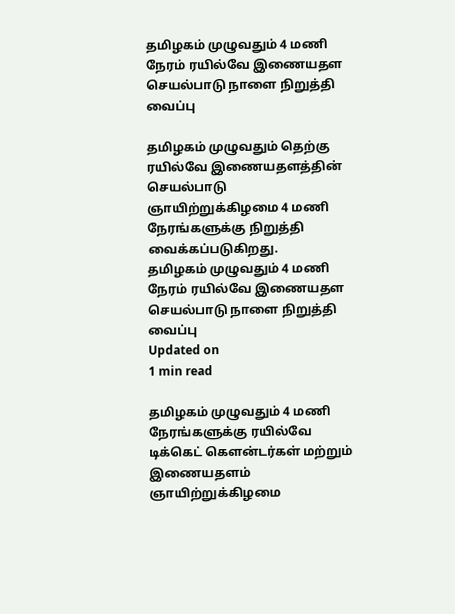தமிழகம் முழுவதும் 4 மணி நேரம் ரயில்வே இணையதள செயல்பாடு நாளை நிறுத்தி வைப்பு

தமிழகம் முழுவதும் தெற்கு ரயில்வே இணையதளத்தின் செயல்பாடு ஞாயிற்றுக்கிழமை 4 மணி நேரங்களுக்கு நிறுத்தி வைக்கப்படுகிறது.
தமிழகம் முழுவதும் 4 மணி நேரம் ரயில்வே இணையதள செயல்பாடு நாளை நிறுத்தி வைப்பு
Updated on
1 min read

தமிழகம் முழுவதும் 4 மணி நேரங்களுக்கு ரயில்வே டிக்கெட் கௌன்டர்கள் மற்றும் இணையதளம் ஞாயிற்றுக்கிழமை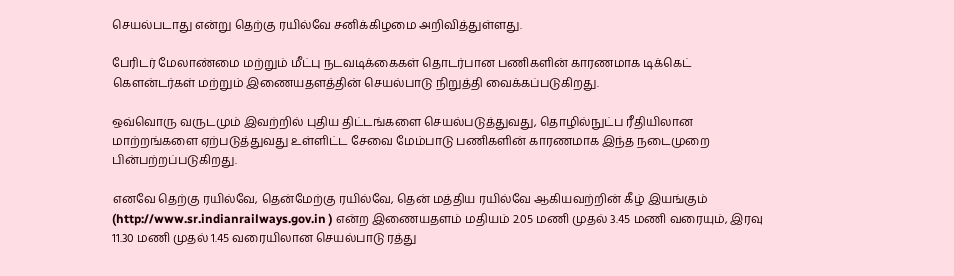செயல்படாது என்று தெற்கு ரயில்வே சனிக்கிழமை அறிவித்துள்ளது.

பேரிடர் மேலாண்மை மற்றும் மீட்பு நடவடிக்கைகள் தொடர்பான பணிகளின் காரணமாக டிக்கெட் கௌன்டர்கள் மற்றும் இணையதளத்தின் செயல்பாடு நிறுத்தி வைக்கப்படுகிறது.

ஒவ்வொரு வருடமும் இவற்றில் புதிய திட்டங்களை செயல்படுத்துவது, தொழில்நுட்ப ரீதியிலான மாற்றங்களை ஏற்படுத்துவது உள்ளிட்ட சேவை மேம்பாடு பணிகளின் காரணமாக இந்த நடைமுறை பின்பற்றப்படுகிறது.

எனவே தெற்கு ரயில்வே, தென்மேற்கு ரயில்வே, தென் மத்திய ரயில்வே ஆகியவற்றின் கீழ் இயங்கும் (http://www.sr.indianrailways.gov.in ) என்ற இணையதளம் மதியம் 2.05 மணி முதல் 3.45 மணி வரையும், இரவு 11.30 மணி முதல் 1.45 வரையிலான செயல்பாடு ரத்து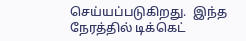செய்யப்படுகிறது.  இந்த நேரத்தில் டிக்கெட்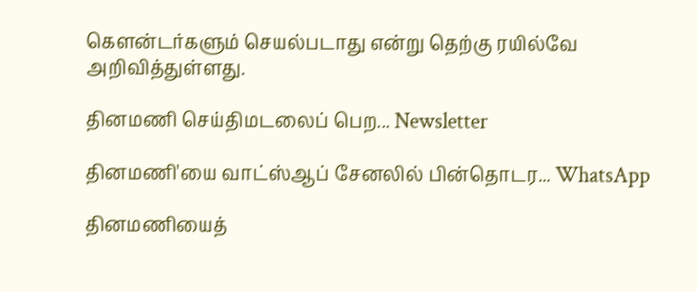கௌன்டர்களும் செயல்படாது என்று தெற்கு ரயில்வே அறிவித்துள்ளது.

தினமணி செய்திமடலைப் பெற... Newsletter

தினமணி'யை வாட்ஸ்ஆப் சேனலில் பின்தொடர... WhatsApp

தினமணியைத்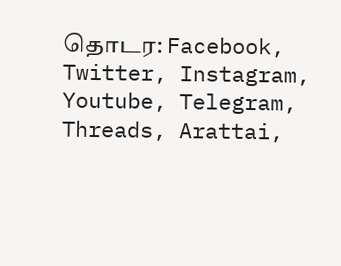தொடர: Facebook, Twitter, Instagram, Youtube, Telegram, Threads, Arattai,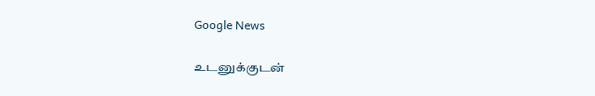Google News

உடனுக்குடன்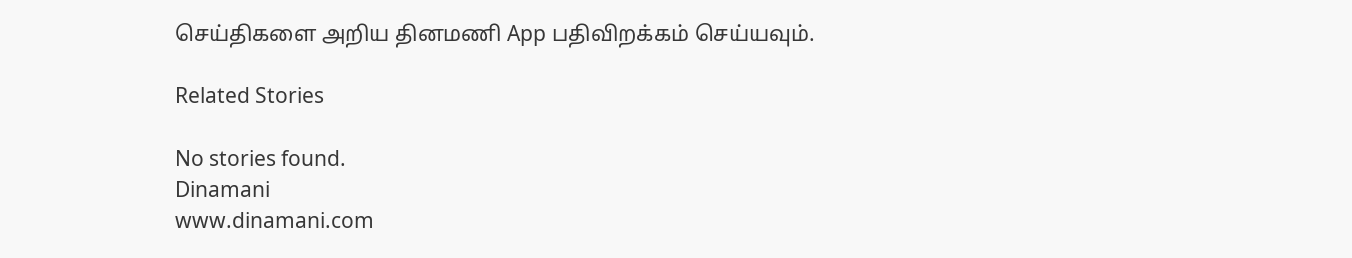செய்திகளை அறிய தினமணி App பதிவிறக்கம் செய்யவும்.

Related Stories

No stories found.
Dinamani
www.dinamani.com